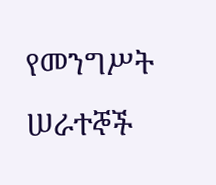የመንግሥት ሠራተኞች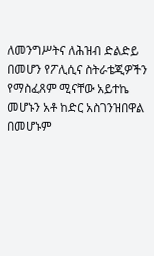ለመንግሥትና ለሕዝብ ድልድይ በመሆን የፖሊሲና ስትራቴጂዎችን የማስፈጸም ሚናቸው አይተኬ መሆኑን አቶ ከድር አስገንዝበዋል በመሆኑም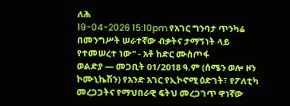ለሕ
19-04-2026 15:10pm የአገር ግንባታ ጥንካሬ በመንግሥት ሠራተኛው ብቃትና ታማኝነት ላይ የተመሠረተ ነው" - አቶ ከድር ሙስጦፋ
ወልድያ — መጋቢት 01/2018 ዓ.ም (ሰሜን ወሎ ዞን ኮሙኒኬሽን) የአንድ አገር የኢኮኖሚ ዕድገት፣ የፖለቲካ መረጋጋትና የማህበራዊ ፍትህ መረጋገጥ ዋነኛው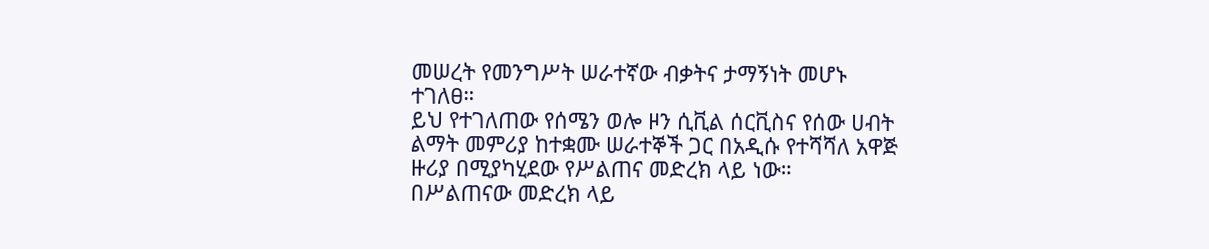መሠረት የመንግሥት ሠራተኛው ብቃትና ታማኝነት መሆኑ ተገለፀ።
ይህ የተገለጠው የሰሜን ወሎ ዞን ሲቪል ሰርቪስና የሰው ሀብት ልማት መምሪያ ከተቋሙ ሠራተኞች ጋር በአዲሱ የተሻሻለ አዋጅ ዙሪያ በሚያካሂደው የሥልጠና መድረክ ላይ ነው።
በሥልጠናው መድረክ ላይ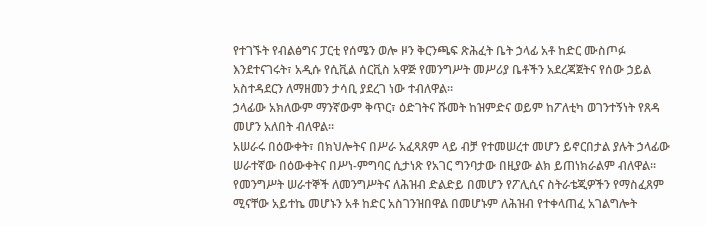የተገኙት የብልፅግና ፓርቲ የሰሜን ወሎ ዞን ቅርንጫፍ ጽሕፈት ቤት ኃላፊ አቶ ከድር ሙስጦፉ እንደተናገሩት፣ አዲሱ የሲቪል ሰርቪስ አዋጅ የመንግሥት መሥሪያ ቤቶችን አደረጃጀትና የሰው ኃይል አስተዳደርን ለማዘመን ታሳቢ ያደረገ ነው ተብለዋል።
ኃላፊው አክለውም ማንኛውም ቅጥር፣ ዕድገትና ሹመት ከዝምድና ወይም ከፖለቲካ ወገንተኝነት የጸዳ መሆን አለበት ብለዋል።
አሠራሩ በዕውቀት፣ በክህሎትና በሥራ አፈጻጸም ላይ ብቻ የተመሠረተ መሆን ይኖርበታል ያሉት ኃላፊው ሠራተኛው በዕውቀትና በሥነ-ምግባር ሲታነጽ የአገር ግንባታው በዚያው ልክ ይጠነክራልም ብለዋል።
የመንግሥት ሠራተኞች ለመንግሥትና ለሕዝብ ድልድይ በመሆን የፖሊሲና ስትራቴጂዎችን የማስፈጸም ሚናቸው አይተኬ መሆኑን አቶ ከድር አስገንዝበዋል በመሆኑም ለሕዝብ የተቀላጠፈ አገልግሎት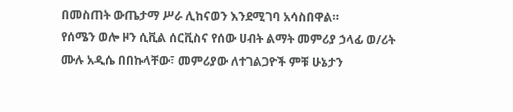በመስጠት ውጤታማ ሥራ ሊከናወን እንደሚገባ አሳስበዋል።
የሰሜን ወሎ ዞን ሲቪል ሰርቪስና የሰው ሀብት ልማት መምሪያ ኃላፊ ወ/ሪት ሙሉ አዲሴ በበኩላቸው፣ መምሪያው ለተገልጋዮች ምቹ ሁኔታን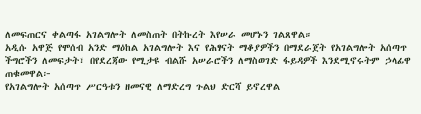ለመፍጠርና ቀልጣፋ አገልግሎት ለመስጠት በትኩረት እየሠራ መሆኑን ገልጸዋል።
አዲሱ አዋጅ የሞሰብ አንድ ማዕከል አገልግሎት እና የሕፃናት ማቆያዎችን በማደራጀት የአገልግሎት አሰጣጥ ችግሮችን ለመፍታት፣ በየደረጃው የሚታዩ ብልሹ አሠራሮችን ለማስወገድ ፋይዳዎች እንደሚኖሩትም ኃላፊዋ ጠቁመዋል፦
የአገልግሎት አሰጣጥ ሥርዓቱን ዘመናዊ ለማድረግ ጉልህ ድርሻ ይኖረዋል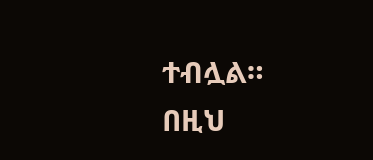ተብሏል።
በዚህ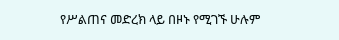የሥልጠና መድረክ ላይ በዞኑ የሚገኙ ሁሉም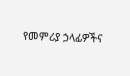የመምሪያ ኃላፊዎችና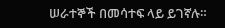ሠራተኞች በመሳተፍ ላይ ይገኛሉ።